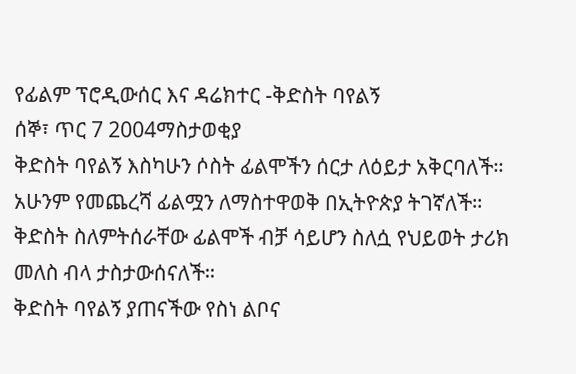የፊልም ፕሮዲውሰር እና ዳሬክተር -ቅድስት ባየልኝ
ሰኞ፣ ጥር 7 2004ማስታወቂያ
ቅድስት ባየልኝ እስካሁን ሶስት ፊልሞችን ሰርታ ለዕይታ አቅርባለች። አሁንም የመጨረሻ ፊልሟን ለማስተዋወቅ በኢትዮጵያ ትገኛለች። ቅድስት ስለምትሰራቸው ፊልሞች ብቻ ሳይሆን ስለሷ የህይወት ታሪክ መለስ ብላ ታስታውሰናለች።
ቅድስት ባየልኝ ያጠናችው የስነ ልቦና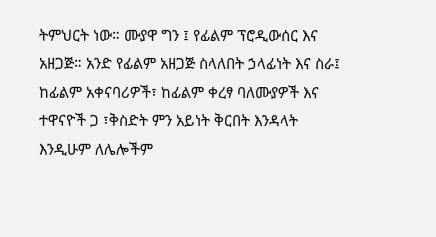ትምህርት ነው። ሙያዋ ግን ፤ የፊልም ፕሮዲውሰር እና አዘጋጅ። አንድ የፊልም አዘጋጅ ስላለበት ኃላፊነት እና ስራ፤ ከፊልም አቀናባሪዎች፣ ከፊልም ቀረፃ ባለሙያዎች እና ተዋናዮች ጋ ፣ቅስድት ምን አይነት ቅርበት እንዳላት እንዲሁም ለሌሎችም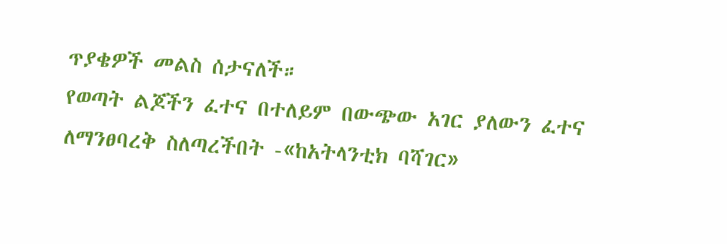ጥያቄዎች መልስ ሰታናለች።
የወጣት ልጆችን ፈተና በተለይም በውጭው አገር ያለውን ፈተና ለማንፀባረቅ ስለጣረችበት -«ከአትላንቲክ ባሻገር»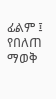ፊልም ፤ የበለጠ ማወቅ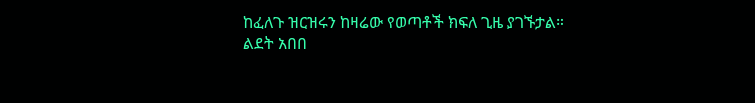ከፈለጉ ዝርዝሩን ከዛሬው የወጣቶች ክፍለ ጊዜ ያገኙታል።
ልደት አበበ